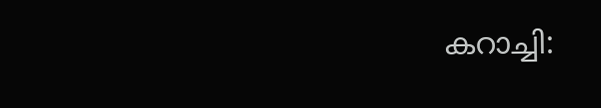കറാച്ചി: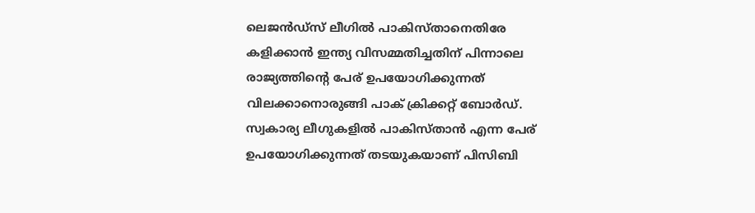ലെജന്‍ഡ്‌സ് ലീഗില്‍ പാകിസ്താനെതിരേ കളിക്കാന്‍ ഇന്ത്യ വിസമ്മതിച്ചതിന് പിന്നാലെ രാജ്യത്തിന്റെ പേര് ഉപയോഗിക്കുന്നത് വിലക്കാനൊരുങ്ങി പാക് ക്രിക്കറ്റ് ബോര്‍ഡ്. സ്വകാര്യ ലീഗുകളില്‍ പാകിസ്താന്‍ എന്ന പേര് ഉപയോഗിക്കുന്നത് തടയുകയാണ് പിസിബി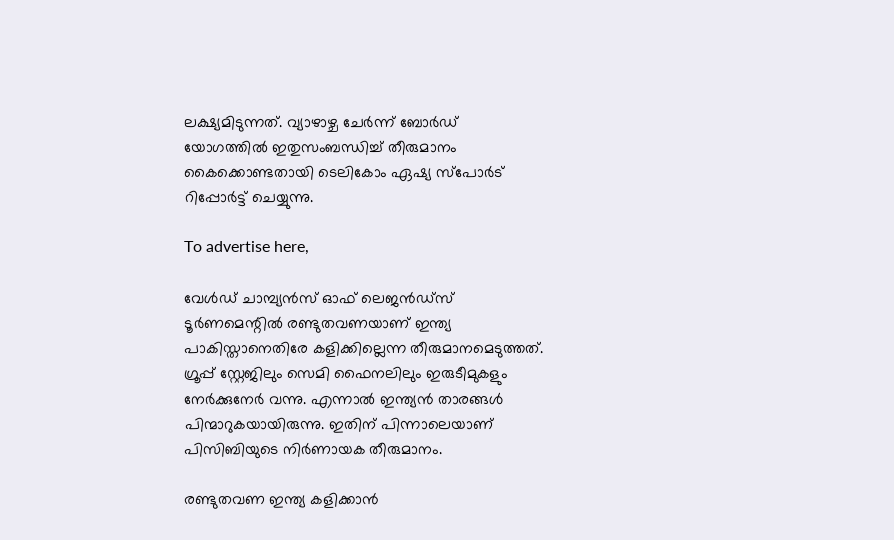ലക്ഷ്യമിടുന്നത്. വ്യാഴാഴ്ച ചേര്‍ന്ന് ബോര്‍ഡ് യോഗത്തില്‍ ഇതുസംബന്ധിച്ച് തീരുമാനം കൈക്കൊണ്ടതായി ടെലികോം ഏഷ്യ സ്‌പോര്‍ട് റിപ്പോര്‍ട്ട് ചെയ്യുന്നു.

To advertise here,

വേള്‍ഡ് ചാമ്പ്യന്‍സ് ഓഫ് ലെജന്‍ഡ്‌സ് ടൂര്‍ണമെന്റില്‍ രണ്ടുതവണയാണ് ഇന്ത്യ പാകിസ്താനെതിരേ കളിക്കില്ലെന്ന തീരുമാനമെടുത്തത്. ഗ്രൂപ്പ് സ്റ്റേജിലും സെമി ഫൈനലിലും ഇരുടീമുകളും നേര്‍ക്കുനേര്‍ വന്നു. എന്നാല്‍ ഇന്ത്യന്‍ താരങ്ങള്‍ പിന്മാറുകയായിരുന്നു. ഇതിന് പിന്നാലെയാണ് പിസിബിയുടെ നിര്‍ണായക തീരുമാനം.

രണ്ടുതവണ ഇന്ത്യ കളിക്കാന്‍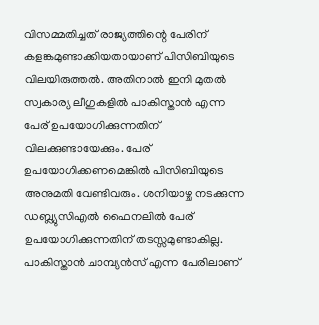വിസമ്മതിച്ചത് രാജ്യത്തിന്റെ പേരിന് കളങ്കമുണ്ടാക്കിയതായാണ് പിസിബിയുടെ വിലയിരുത്തല്‍. അതിനാല്‍ ഇനി മുതല്‍ സ്വകാര്യ ലീഗുകളില്‍ പാകിസ്താന്‍ എന്ന പേര് ഉപയോഗിക്കുന്നതിന് വിലക്കുണ്ടായേക്കും. പേര് ഉപയോഗിക്കണമെങ്കില്‍ പിസിബിയുടെ അനുമതി വേണ്ടിവരും. ശനിയാഴ്ച നടക്കുന്ന ഡബ്ല്യുസിഎല്‍ ഫൈനലില്‍ പേര് ഉപയോഗിക്കുന്നതിന് തടസ്സമുണ്ടാകില്ല. പാകിസ്താന്‍ ചാമ്പ്യന്‍സ് എന്ന പേരിലാണ്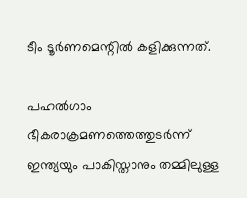ടീം ടൂര്‍ണമെന്റില്‍ കളിക്കുന്നത്.

പഹല്‍ഗാം ഭീകരാക്രമണത്തെത്തുടര്‍ന്ന് ഇന്ത്യയും പാകിസ്താനും തമ്മിലുള്ള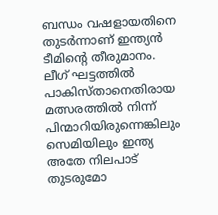ബന്ധം വഷളായതിനെ തുടര്‍ന്നാണ് ഇന്ത്യന്‍ ടീമിന്റെ തീരുമാനം. ലീഗ് ഘട്ടത്തില്‍ പാകിസ്താനെതിരായ മത്സരത്തില്‍ നിന്ന് പിന്മാറിയിരുന്നെങ്കിലും സെമിയിലും ഇന്ത്യ അതേ നിലപാട് തുടരുമോ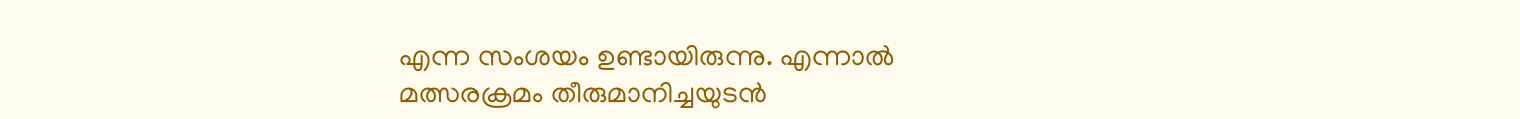എന്ന സംശയം ഉണ്ടായിരുന്നു. എന്നാല്‍ മത്സരക്രമം തീരുമാനിച്ചയുടന്‍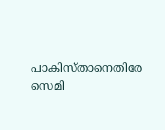പാകിസ്താനെതിരേ സെമി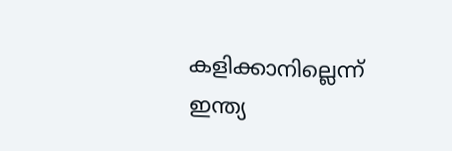കളിക്കാനില്ലെന്ന് ഇന്ത്യ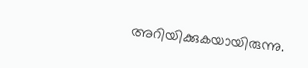അറിയിക്കുകയായിരുന്നു.